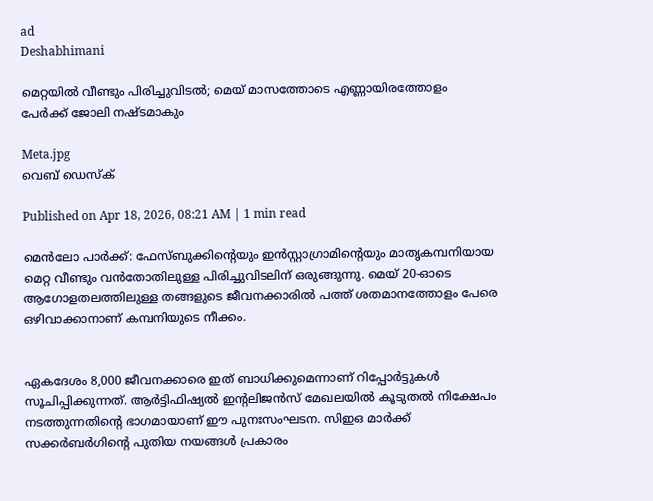ad
Deshabhimani

മെറ്റയിൽ വീണ്ടും പിരിച്ചുവിടൽ; മെയ് മാസത്തോടെ എണ്ണായിരത്തോളം പേർക്ക് ജോലി നഷ്ടമാകും

Meta.jpg
വെബ് ഡെസ്ക്

Published on Apr 18, 2026, 08:21 AM | 1 min read

മെൻലോ പാർക്ക്: ഫേസ്ബുക്കിൻ്റെയും ഇൻസ്റ്റാഗ്രാമിൻ്റെയും മാതൃകമ്പനിയായ മെറ്റ വീണ്ടും വൻതോതിലുള്ള പിരിച്ചുവിടലിന് ഒരുങ്ങുന്നു. മെയ് 20-ഓടെ ആഗോളതലത്തിലുള്ള തങ്ങളുടെ ജീവനക്കാരിൽ പത്ത് ശതമാനത്തോളം പേരെ ഒഴിവാക്കാനാണ് കമ്പനിയുടെ നീക്കം.


ഏകദേശം 8,000 ജീവനക്കാരെ ഇത് ബാധിക്കുമെന്നാണ് റിപ്പോർട്ടുകൾ സൂചിപ്പിക്കുന്നത്. ആർട്ടിഫിഷ്യൽ ഇന്റലിജൻസ് മേഖലയിൽ കൂടുതൽ നിക്ഷേപം നടത്തുന്നതിൻ്റെ ഭാഗമായാണ് ഈ പുനഃസംഘടന. സിഇഒ മാർക്ക് സക്കർബർഗിൻ്റെ പുതിയ നയങ്ങൾ പ്രകാരം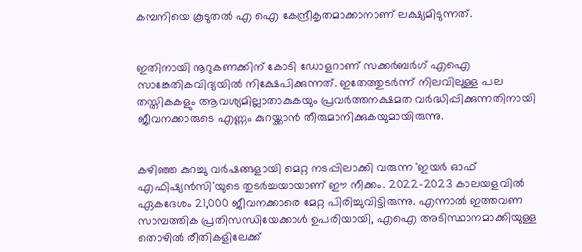കമ്പനിയെ കൂടുതൽ എ ഐ കേന്ദ്രീകൃതമാക്കാനാണ് ലക്ഷ്യമിടുന്നത്.


ഇതിനായി നൂറുകണക്കിന് കോടി ഡോളറാണ് സക്കർബർഗ് എഐ സാങ്കേതികവിദ്യയിൽ നിക്ഷേപിക്കുന്നത്. ഇതേത്തുടർന്ന് നിലവിലുള്ള പല തസ്തികകളും ആവശ്യമില്ലാതാകുകയും പ്രവർത്തനക്ഷമത വർദ്ധിപ്പിക്കുന്നതിനായി ജീവനക്കാരുടെ എണ്ണം കുറയ്ക്കാൻ തീരുമാനിക്കുകയുമായിരുന്നു.


കഴിഞ്ഞ കുറച്ചു വർഷങ്ങളായി മെറ്റ നടപ്പിലാക്കി വരുന്ന 'ഇയർ ഓഫ് എഫിഷ്യൻസി'യുടെ തുടർച്ചയായാണ് ഈ നീക്കം. 2022-2023 കാലയളവിൽ ഏകദേശം 21,000 ജീവനക്കാരെ മേറ്റ പിരിച്ചുവിട്ടിരുന്നു. എന്നാൽ ഇത്തവണ സാമ്പത്തിക പ്രതിസന്ധിയേക്കാൾ ഉപരിയായി, എഐ അടിസ്ഥാനമാക്കിയുള്ള തൊഴിൽ രീതികളിലേക്ക്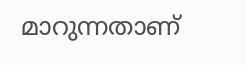മാറുന്നതാണ്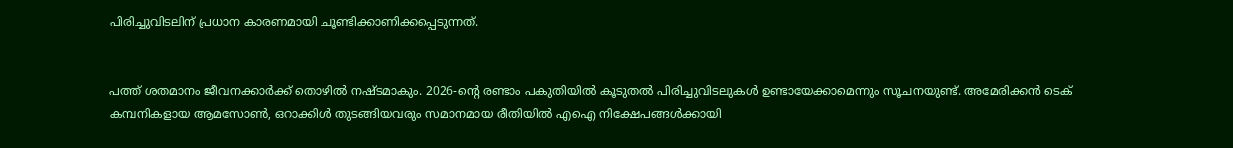പിരിച്ചുവിടലിന് പ്രധാന കാരണമായി ചൂണ്ടിക്കാണിക്കപ്പെടുന്നത്.


പത്ത് ശതമാനം ജീവനക്കാർക്ക് തൊഴിൽ നഷ്ടമാകും. 2026-ൻ്റെ രണ്ടാം പകുതിയിൽ കൂടുതൽ പിരിച്ചുവിടലുകൾ ഉണ്ടായേക്കാമെന്നും സൂചനയുണ്ട്. അമേരിക്കൻ ടെക് കമ്പനികളായ ആമസോൺ, ഒറാക്കിൾ തുടങ്ങിയവരും സമാനമായ രീതിയിൽ എഐ നിക്ഷേപങ്ങൾക്കായി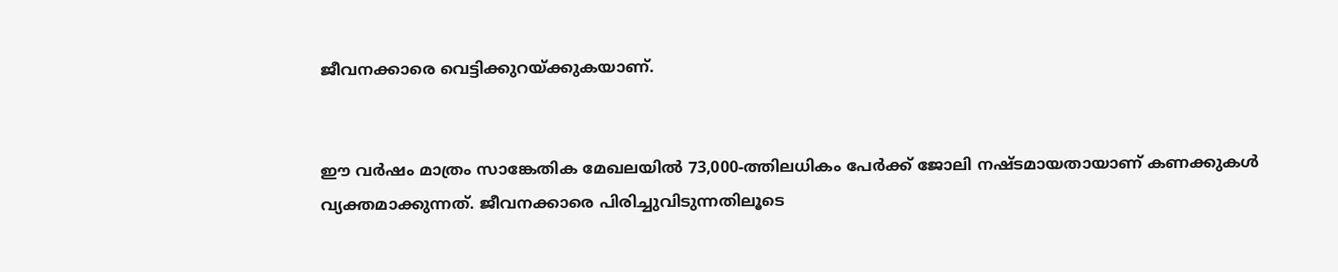ജീവനക്കാരെ വെട്ടിക്കുറയ്ക്കുകയാണ്.


ഈ വർഷം മാത്രം സാങ്കേതിക മേഖലയിൽ 73,000-ത്തിലധികം പേർക്ക് ജോലി നഷ്ടമായതായാണ് കണക്കുകൾ വ്യക്തമാക്കുന്നത്. ജീവനക്കാരെ പിരിച്ചുവിടുന്നതിലൂടെ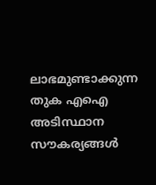ലാഭമുണ്ടാക്കുന്ന തുക എഐ അടിസ്ഥാന സൗകര്യങ്ങൾ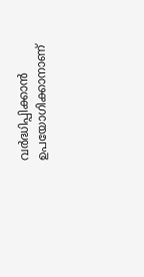വർദ്ധിപ്പിക്കാൻ ഉപയോഗിക്കാനാണ്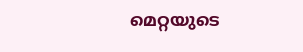മെറ്റയുടെ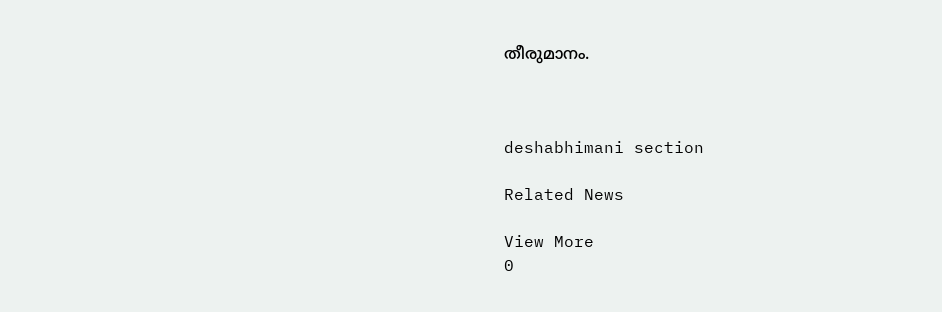തീരുമാനം.



deshabhimani section

Related News

View More
0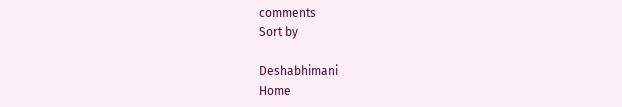comments
Sort by

Deshabhimani
Home